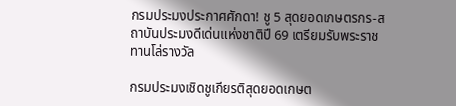กรมประมงประกาศศักดา! ชู 5 สุดยอดเกษตรกร-สถาบันประมงดีเด่นแห่งชาติปี 69 เตรียมรับพระราชทานโล่รางวัล

กรมประมงเชิดชูเกียรติสุดยอดเกษต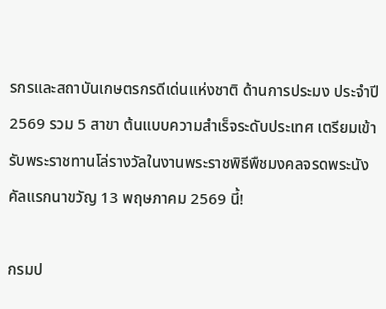รกรและสถาบันเกษตรกรดีเด่นแห่งชาติ ด้านการประมง ประจำปี 2569 รวม 5 สาขา ต้นแบบความสำเร็จระดับประเทศ เตรียมเข้ารับพระราชทานโล่รางวัลในงานพระราชพิธีพืชมงคลจรดพระนังคัลแรกนาขวัญ 13 พฤษภาคม 2569 นี้!

กรมป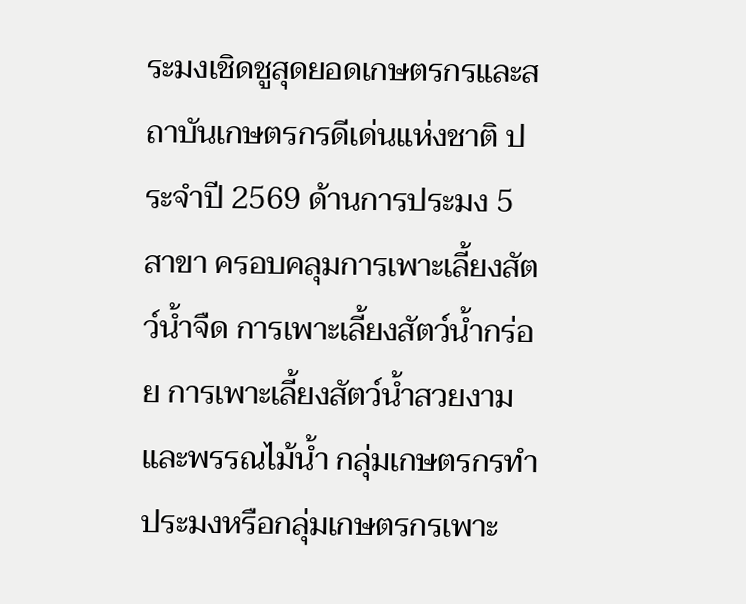ระมงเชิดชูสุดยอดเกษตรกรและสถาบันเกษตรกรดีเด่นแห่งชาติ ประจำปี 2569 ด้านการประมง 5 สาขา ครอบคลุมการเพาะเลี้ยงสัตว์น้ำจืด การเพาะเลี้ยงสัตว์น้ำกร่อย การเพาะเลี้ยงสัตว์น้ำสวยงามและพรรณไม้น้ำ กลุ่มเกษตรกรทำประมงหรือกลุ่มเกษตรกรเพาะ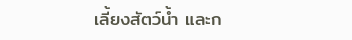เลี้ยงสัตว์น้ำ และก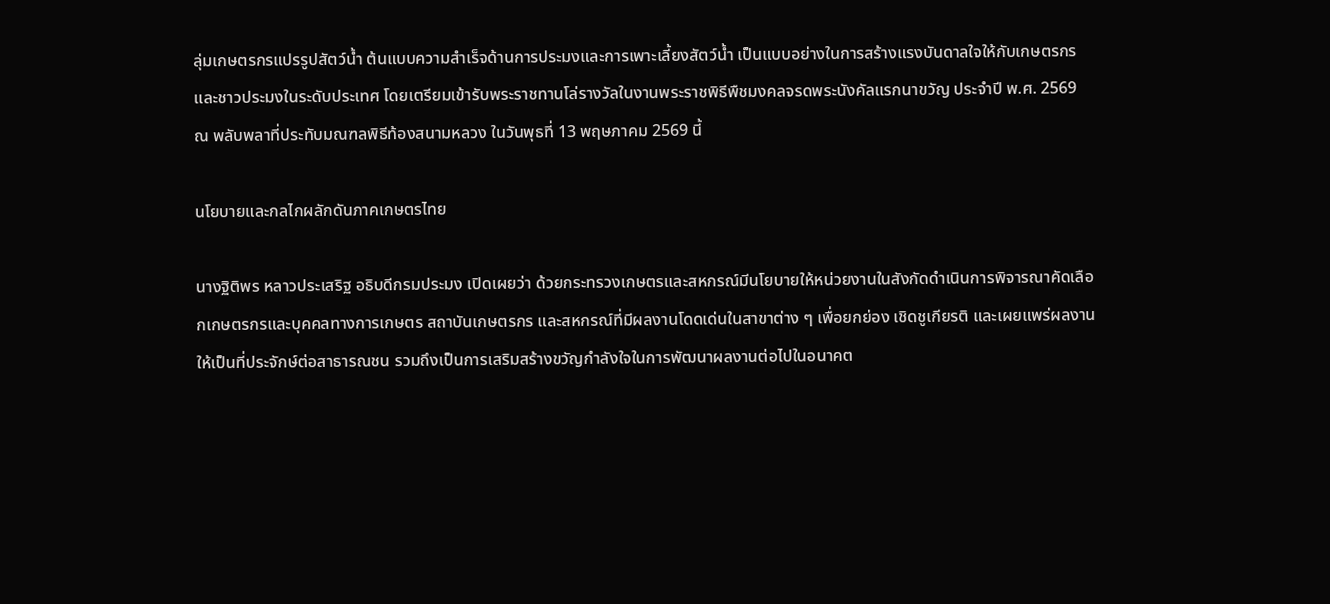ลุ่มเกษตรกรแปรรูปสัตว์น้ำ ต้นแบบความสำเร็จด้านการประมงและการเพาะเลี้ยงสัตว์น้ำ เป็นแบบอย่างในการสร้างแรงบันดาลใจให้กับเกษตรกรและชาวประมงในระดับประเทศ โดยเตรียมเข้ารับพระราชทานโล่รางวัลในงานพระราชพิธีพืชมงคลจรดพระนังคัลแรกนาขวัญ ประจำปี พ.ศ. 2569 ณ พลับพลาที่ประทับมณฑลพิธีท้องสนามหลวง ในวันพุธที่ 13 พฤษภาคม 2569 นี้

นโยบายและกลไกผลักดันภาคเกษตรไทย

นางฐิติพร หลาวประเสริฐ อธิบดีกรมประมง เปิดเผยว่า ด้วยกระทรวงเกษตรและสหกรณ์มีนโยบายให้หน่วยงานในสังกัดดำเนินการพิจารณาคัดเลือกเกษตรกรและบุคคลทางการเกษตร สถาบันเกษตรกร และสหกรณ์ที่มีผลงานโดดเด่นในสาขาต่าง ๆ เพื่อยกย่อง เชิดชูเกียรติ และเผยแพร่ผลงานให้เป็นที่ประจักษ์ต่อสาธารณชน รวมถึงเป็นการเสริมสร้างขวัญกำลังใจในการพัฒนาผลงานต่อไปในอนาคต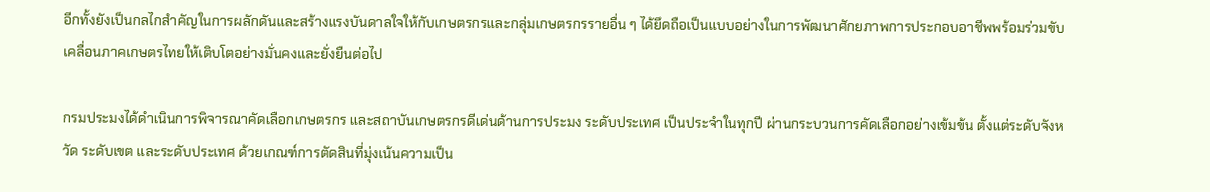อีกทั้งยังเป็นกลไกสำคัญในการผลักดันและสร้างแรงบันดาลใจให้กับเกษตรกรและกลุ่มเกษตรกรรายอื่น ๆ ได้ยึดถือเป็นแบบอย่างในการพัฒนาศักยภาพการประกอบอาชีพพร้อมร่วมขับเคลื่อนภาคเกษตรไทยให้เติบโตอย่างมั่นคงและยั่งยืนต่อไป

กรมประมงได้ดำเนินการพิจารณาคัดเลือกเกษตรกร และสถาบันเกษตรกรดีเด่นด้านการประมง ระดับประเทศ เป็นประจำในทุกปี ผ่านกระบวนการคัดเลือกอย่างเข้มข้น ตั้งแต่ระดับจังหวัด ระดับเขต และระดับประเทศ ด้วยเกณฑ์การตัดสินที่มุ่งเน้นความเป็น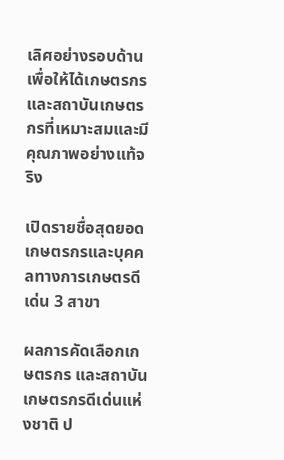เลิศอย่างรอบด้าน เพื่อให้ได้เกษตรกรและสถาบันเกษตรกรที่เหมาะสมและมีคุณภาพอย่างแท้จริง

เปิดรายชื่อสุดยอดเกษตรกรและบุคคลทางการเกษตรดีเด่น 3 สาขา

ผลการคัดเลือกเกษตรกร และสถาบันเกษตรกรดีเด่นแห่งชาติ ป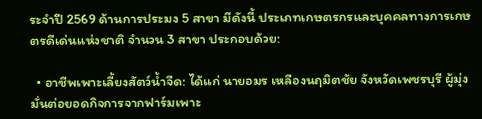ระจำปี 2569 ด้านการประมง 5 สาขา มีดังนี้ ประเภทเกษตรกรและบุคคลทางการเกษตรดีเด่นแห่งชาติ จำนวน 3 สาขา ประกอบด้วย:

  • อาชีพเพาะเลี้ยงสัตว์น้ำจืด: ได้แก่ นายอมร เหลืองนฤมิตชัย จังหวัดเพชรบุรี ผู้มุ่งมั่นต่อยอดกิจการจากฟาร์มเพาะ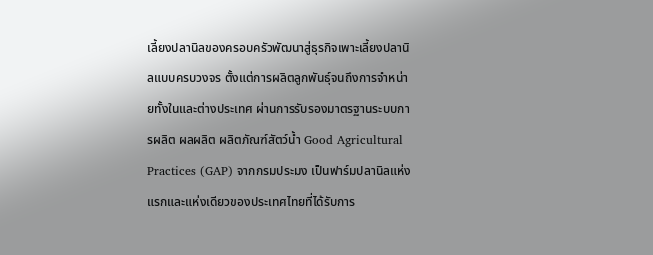เลี้ยงปลานิลของครอบครัวพัฒนาสู่ธุรกิจเพาะเลี้ยงปลานิลแบบครบวงจร ตั้งแต่การผลิตลูกพันธุ์จนถึงการจำหน่ายทั้งในและต่างประเทศ ผ่านการรับรองมาตรฐานระบบการผลิต ผลผลิต ผลิตภัณฑ์สัตว์น้ำ Good Agricultural Practices (GAP) จากกรมประมง เป็นฟาร์มปลานิลแห่งแรกและแห่งเดียวของประเทศไทยที่ได้รับการ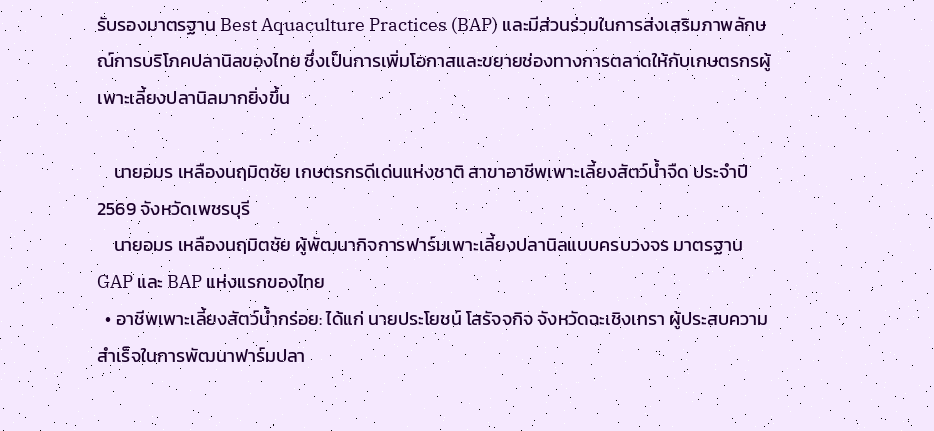รับรองมาตรฐาน Best Aquaculture Practices (BAP) และมีส่วนร่วมในการส่งเสริมภาพลักษณ์การบริโภคปลานิลของไทย ซึ่งเป็นการเพิ่มโอกาสและขยายช่องทางการตลาดให้กับเกษตรกรผู้เพาะเลี้ยงปลานิลมากยิ่งขึ้น

    นายอมร เหลืองนฤมิตชัย เกษตรกรดีเด่นแห่งชาติ สาขาอาชีพเพาะเลี้ยงสัตว์น้ำจืด ประจำปี 2569 จังหวัดเพชรบุรี
    นายอมร เหลืองนฤมิตชัย ผู้พัฒนากิจการฟาร์มเพาะเลี้ยงปลานิลแบบครบวงจร มาตรฐาน GAP และ BAP แห่งแรกของไทย
  • อาชีพเพาะเลี้ยงสัตว์น้ำกร่อย: ได้แก่ นายประโยชน์ โสรัจจกิจ จังหวัดฉะเชิงเทรา ผู้ประสบความสำเร็จในการพัฒนาฟาร์มปลา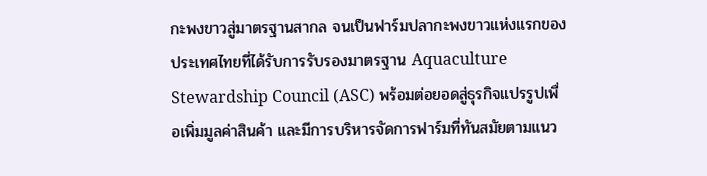กะพงขาวสู่มาตรฐานสากล จนเป็นฟาร์มปลากะพงขาวแห่งแรกของประเทศไทยที่ได้รับการรับรองมาตรฐาน Aquaculture Stewardship Council (ASC) พร้อมต่อยอดสู่ธุรกิจแปรรูปเพื่อเพิ่มมูลค่าสินค้า และมีการบริหารจัดการฟาร์มที่ทันสมัยตามแนว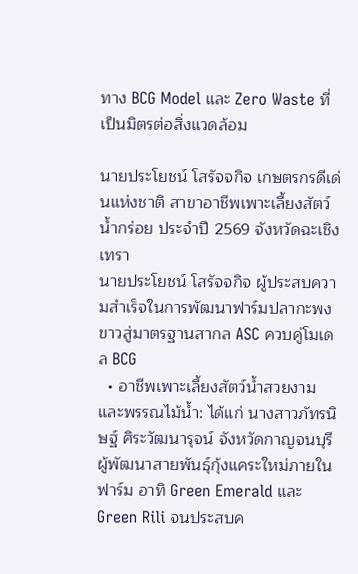ทาง BCG Model และ Zero Waste ที่เป็นมิตรต่อสิ่งแวดล้อม

นายประโยชน์ โสรัจจกิจ เกษตรกรดีเด่นแห่งชาติ สาขาอาชีพเพาะเลี้ยงสัตว์น้ำกร่อย ประจำปี 2569 จังหวัดฉะเชิงเทรา
นายประโยชน์ โสรัจจกิจ ผู้ประสบความสำเร็จในการพัฒนาฟาร์มปลากะพงขาวสู่มาตรฐานสากล ASC ควบคู่โมเดล BCG
  • อาชีพเพาะเลี้ยงสัตว์น้ำสวยงามและพรรณไม้น้ำ: ได้แก่ นางสาวภัทรนิษฐ์ ศิระวัฒนารุจน์ จังหวัดกาญจนบุรี ผู้พัฒนาสายพันธุ์กุ้งแคระใหม่ภายในฟาร์ม อาทิ Green Emerald และ Green Rili จนประสบค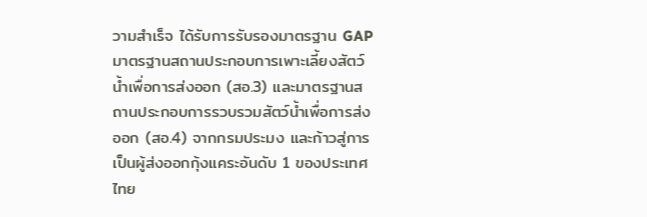วามสำเร็จ ได้รับการรับรองมาตรฐาน GAP มาตรฐานสถานประกอบการเพาะเลี้ยงสัตว์น้ำเพื่อการส่งออก (สอ.3) และมาตรฐานสถานประกอบการรวบรวมสัตว์น้ำเพื่อการส่งออก (สอ.4) จากกรมประมง และก้าวสู่การเป็นผู้ส่งออกกุ้งแคระอันดับ 1 ของประเทศไทย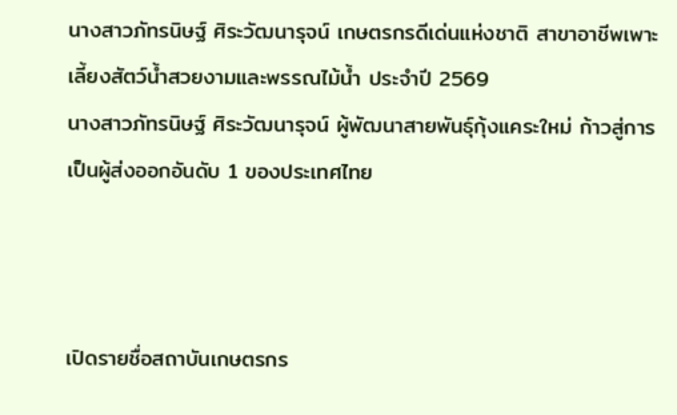นางสาวภัทรนิษฐ์ ศิระวัฒนารุจน์ เกษตรกรดีเด่นแห่งชาติ สาขาอาชีพเพาะเลี้ยงสัตว์น้ำสวยงามและพรรณไม้น้ำ ประจำปี 2569
นางสาวภัทรนิษฐ์ ศิระวัฒนารุจน์ ผู้พัฒนาสายพันธุ์กุ้งแคระใหม่ ก้าวสู่การเป็นผู้ส่งออกอันดับ 1 ของประเทศไทย



เปิดรายชื่อสถาบันเกษตรกร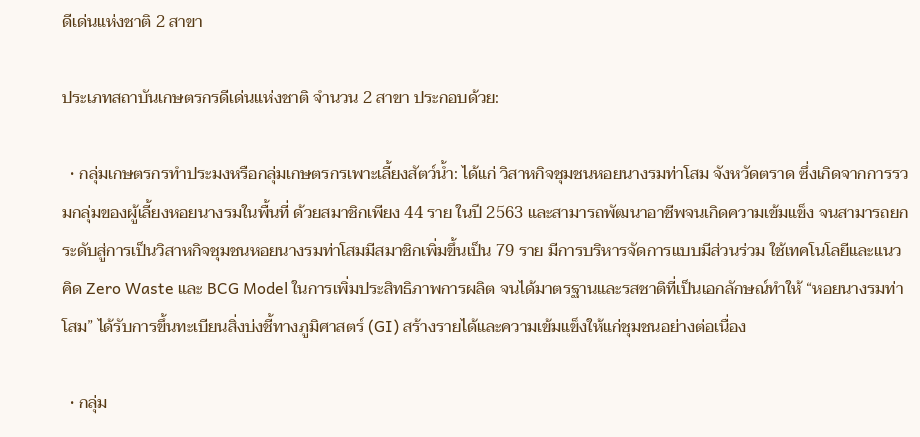ดีเด่นแห่งชาติ 2 สาขา

ประเภทสถาบันเกษตรกรดีเด่นแห่งชาติ จำนวน 2 สาขา ประกอบด้วย:

  • กลุ่มเกษตรกรทำประมงหรือกลุ่มเกษตรกรเพาะเลี้ยงสัตว์น้ำ: ได้แก่ วิสาหกิจชุมชนหอยนางรมท่าโสม จังหวัดตราด ซึ่งเกิดจากการรวมกลุ่มของผู้เลี้ยงหอยนางรมในพื้นที่ ด้วยสมาชิกเพียง 44 ราย ในปี 2563 และสามารถพัฒนาอาชีพจนเกิดความเข้มแข็ง จนสามารถยกระดับสู่การเป็นวิสาหกิจชุมชนหอยนางรมท่าโสมมีสมาชิกเพิ่มขึ้นเป็น 79 ราย มีการบริหารจัดการแบบมีส่วนร่วม ใช้เทคโนโลยีและแนวคิด Zero Waste และ BCG Model ในการเพิ่มประสิทธิภาพการผลิต จนได้มาตรฐานและรสชาติที่เป็นเอกลักษณ์ทำให้ “หอยนางรมท่าโสม” ได้รับการขึ้นทะเบียนสิ่งบ่งชี้ทางภูมิศาสตร์ (GI) สร้างรายได้และความเข้มแข็งให้แก่ชุมชนอย่างต่อเนื่อง

  • กลุ่ม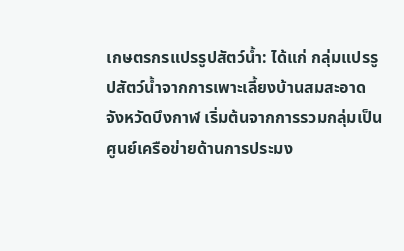เกษตรกรแปรรูปสัตว์น้ำ: ได้แก่ กลุ่มแปรรูปสัตว์น้ำจากการเพาะเลี้ยงบ้านสมสะอาด จังหวัดบึงกาฬ เริ่มต้นจากการรวมกลุ่มเป็นศูนย์เครือข่ายด้านการประมง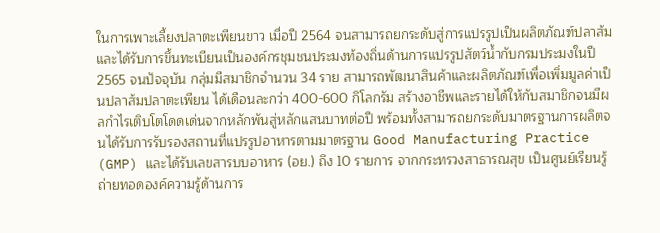ในการเพาะเลี้ยงปลาตะเพียนขาว เมื่อปี 2564 จนสามารถยกระดับสู่การแปรรูปเป็นผลิตภัณฑ์ปลาส้ม และได้รับการขึ้นทะเบียนเป็นองค์กรชุมชนประมงท้องถิ่นด้านการแปรรูปสัตว์น้ำกับกรมประมงในปี 2565 จนปัจจุบัน กลุ่มมีสมาชิกจำนวน 34 ราย สามารถพัฒนาสินค้าและผลิตภัณฑ์เพื่อเพิ่มมูลค่าเป็นปลาส้มปลาตะเพียน ได้เดือนละกว่า 400-600 กิโลกรัม สร้างอาชีพและรายได้ให้กับสมาชิกจนมีผลกำไรเติบโตโดดเด่นจากหลักพันสู่หลักแสนบาทต่อปี พร้อมทั้งสามารถยกระดับมาตรฐานการผลิตจนได้รับการรับรองสถานที่แปรรูปอาหารตามมาตรฐาน Good Manufacturing Practice (GMP) และได้รับเลขสารบบอาหาร (อย.) ถึง 10 รายการ จากกระทรวงสาธารณสุข เป็นศูนย์เรียนรู้ถ่ายทอดองค์ความรู้ด้านการ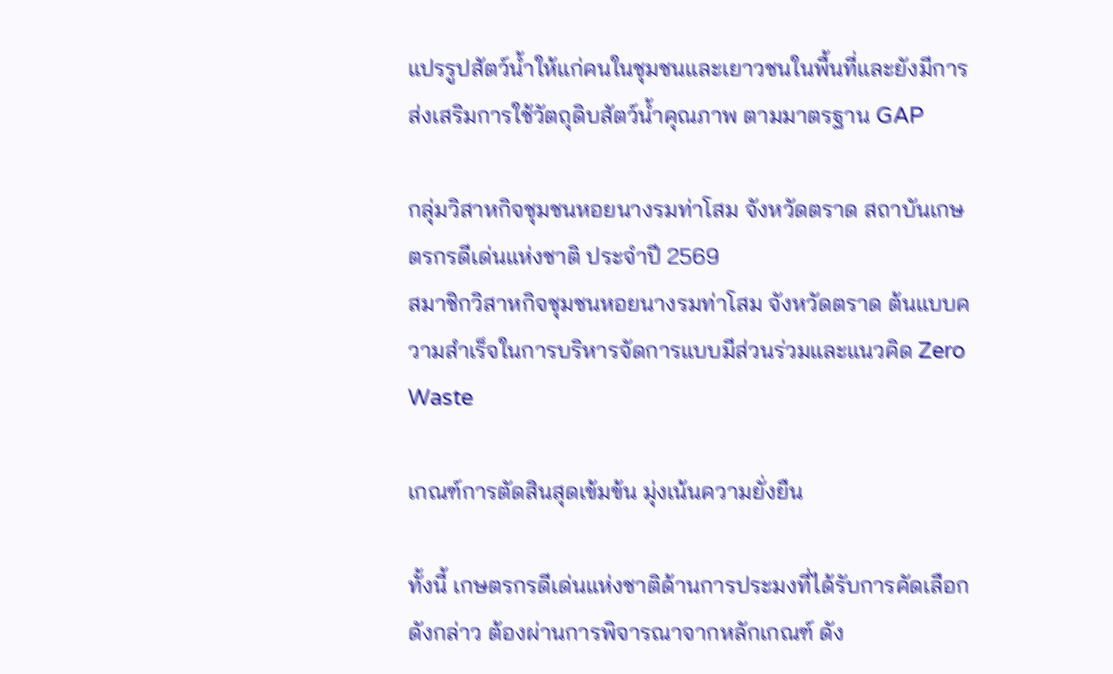แปรรูปสัตว์น้ำให้แก่คนในชุมชนและเยาวชนในพื้นที่และยังมีการส่งเสริมการใช้วัตถุดิบสัตว์น้ำคุณภาพ ตามมาตรฐาน GAP

กลุ่มวิสาหกิจชุมชนหอยนางรมท่าโสม จังหวัดตราด สถาบันเกษตรกรดีเด่นแห่งชาติ ประจำปี 2569
สมาชิกวิสาหกิจชุมชนหอยนางรมท่าโสม จังหวัดตราด ต้นแบบความสำเร็จในการบริหารจัดการแบบมีส่วนร่วมและแนวคิด Zero Waste

เกณฑ์การตัดสินสุดเข้มข้น มุ่งเน้นความยั่งยืน

ทั้งนี้ เกษตรกรดีเด่นแห่งชาติด้านการประมงที่ได้รับการคัดเลือกดังกล่าว ต้องผ่านการพิจารณาจากหลักเกณฑ์ ดัง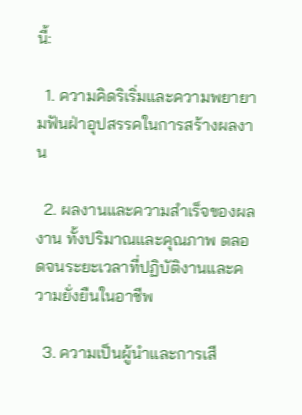นี้:

  1. ความคิดริเริ่มและความพยายามฟันฝ่าอุปสรรคในการสร้างผลงาน

  2. ผลงานและความสำเร็จของผลงาน ทั้งปริมาณและคุณภาพ ตลอดจนระยะเวลาที่ปฏิบัติงานและความยั่งยืนในอาชีพ

  3. ความเป็นผู้นำและการเสี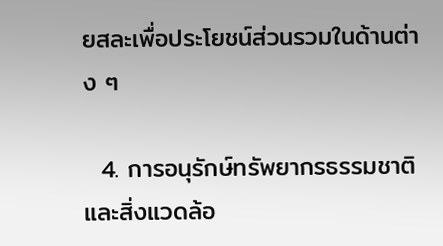ยสละเพื่อประโยชน์ส่วนรวมในด้านต่าง ๆ

  4. การอนุรักษ์ทรัพยากรธรรมชาติและสิ่งแวดล้อ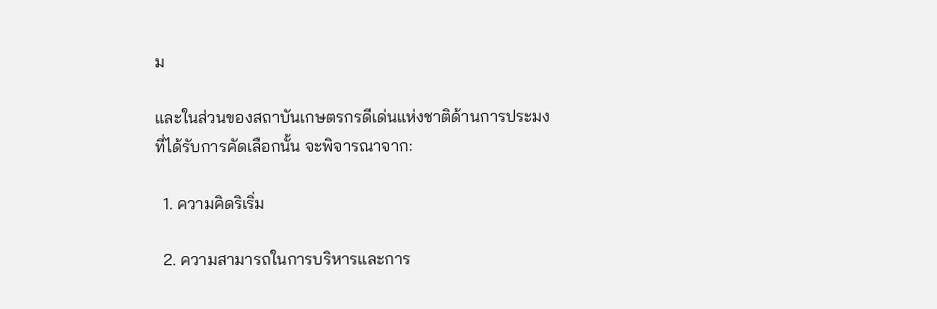ม

และในส่วนของสถาบันเกษตรกรดีเด่นแห่งชาติด้านการประมงที่ได้รับการคัดเลือกนั้น จะพิจารณาจาก:

  1. ความคิดริเริ่ม

  2. ความสามารถในการบริหารและการ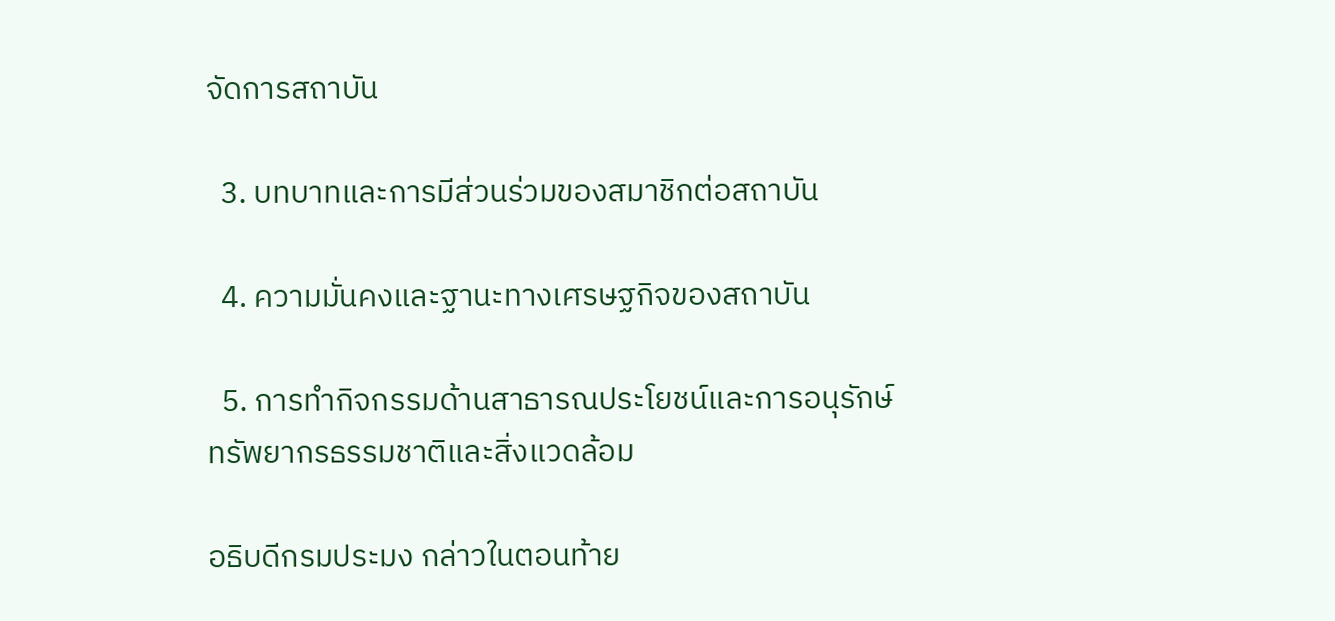จัดการสถาบัน

  3. บทบาทและการมีส่วนร่วมของสมาชิกต่อสถาบัน

  4. ความมั่นคงและฐานะทางเศรษฐกิจของสถาบัน

  5. การทำกิจกรรมด้านสาธารณประโยชน์และการอนุรักษ์ทรัพยากรธรรมชาติและสิ่งแวดล้อม

อธิบดีกรมประมง กล่าวในตอนท้าย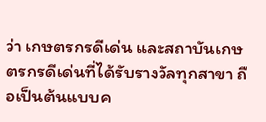ว่า เกษตรกรดีเด่น และสถาบันเกษตรกรดีเด่นที่ได้รับรางวัลทุกสาขา ถือเป็นต้นแบบค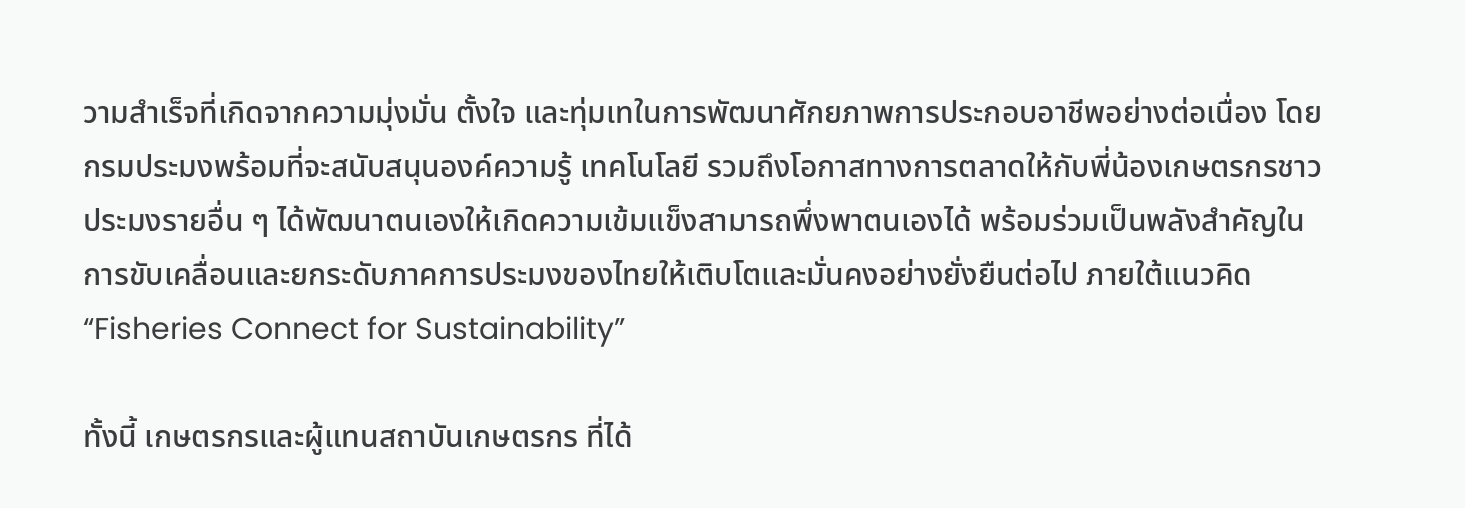วามสำเร็จที่เกิดจากความมุ่งมั่น ตั้งใจ และทุ่มเทในการพัฒนาศักยภาพการประกอบอาชีพอย่างต่อเนื่อง โดยกรมประมงพร้อมที่จะสนับสนุนองค์ความรู้ เทคโนโลยี รวมถึงโอกาสทางการตลาดให้กับพี่น้องเกษตรกรชาวประมงรายอื่น ๆ ได้พัฒนาตนเองให้เกิดความเข้มแข็งสามารถพึ่งพาตนเองได้ พร้อมร่วมเป็นพลังสำคัญในการขับเคลื่อนและยกระดับภาคการประมงของไทยให้เติบโตและมั่นคงอย่างยั่งยืนต่อไป ภายใต้แนวคิด “Fisheries Connect for Sustainability”

ทั้งนี้ เกษตรกรและผู้แทนสถาบันเกษตรกร ที่ได้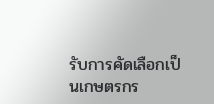รับการคัดเลือกเป็นเกษตรกร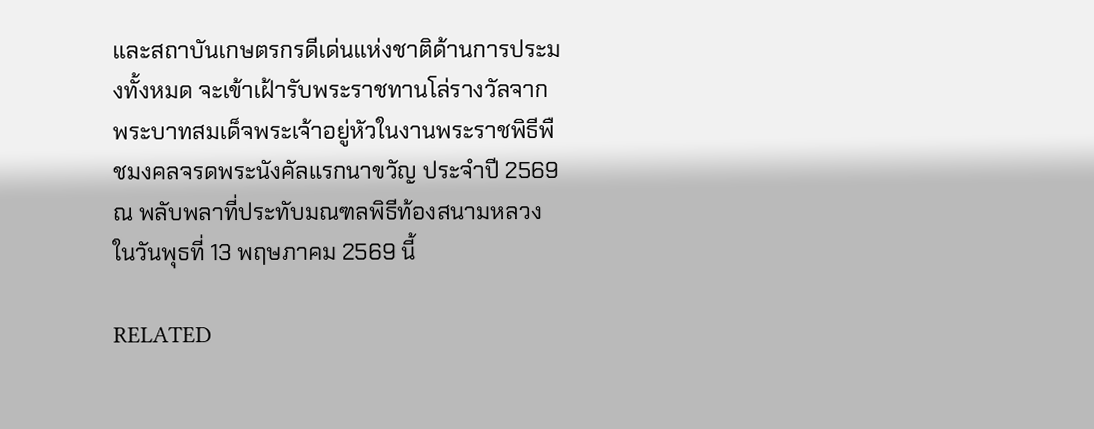และสถาบันเกษตรกรดีเด่นแห่งชาติด้านการประมงทั้งหมด จะเข้าเฝ้ารับพระราชทานโล่รางวัลจากพระบาทสมเด็จพระเจ้าอยู่หัวในงานพระราชพิธีพืชมงคลจรดพระนังคัลแรกนาขวัญ ประจำปี 2569 ณ พลับพลาที่ประทับมณฑลพิธีท้องสนามหลวง ในวันพุธที่ 13 พฤษภาคม 2569 นี้

RELATED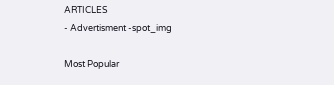ARTICLES
- Advertisment -spot_img

Most Popular